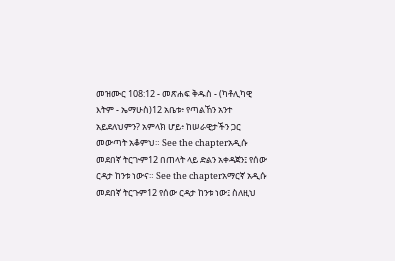መዝሙር 108:12 - መጽሐፍ ቅዱስ - (ካቶሊካዊ እትም - ኤማሁስ)12 አቤቱ፥ የጣልኸን አንተ አይደለህምን? አምላክ ሆይ፥ ከሠራዊታችን ጋር መውጣት አቆምህ። See the chapterአዲሱ መደበኛ ትርጒም12 በጠላት ላይ ድልን አቀዳጀን፤ የሰው ርዳታ ከንቱ ነውና። See the chapterአማርኛ አዲሱ መደበኛ ትርጉም12 የሰው ርዳታ ከንቱ ነው፤ ስለዚህ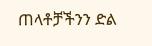ጠላቶቻችንን ድል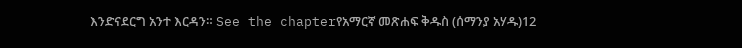እንድናደርግ አንተ እርዳን። See the chapterየአማርኛ መጽሐፍ ቅዱስ (ሰማንያ አሃዱ)12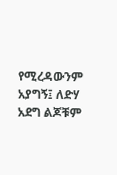የሚረዳውንም አያግኝ፤ ለድሃ አደግ ልጆቹም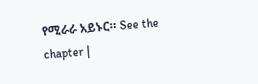የሚራራ አይኑር። See the chapter |